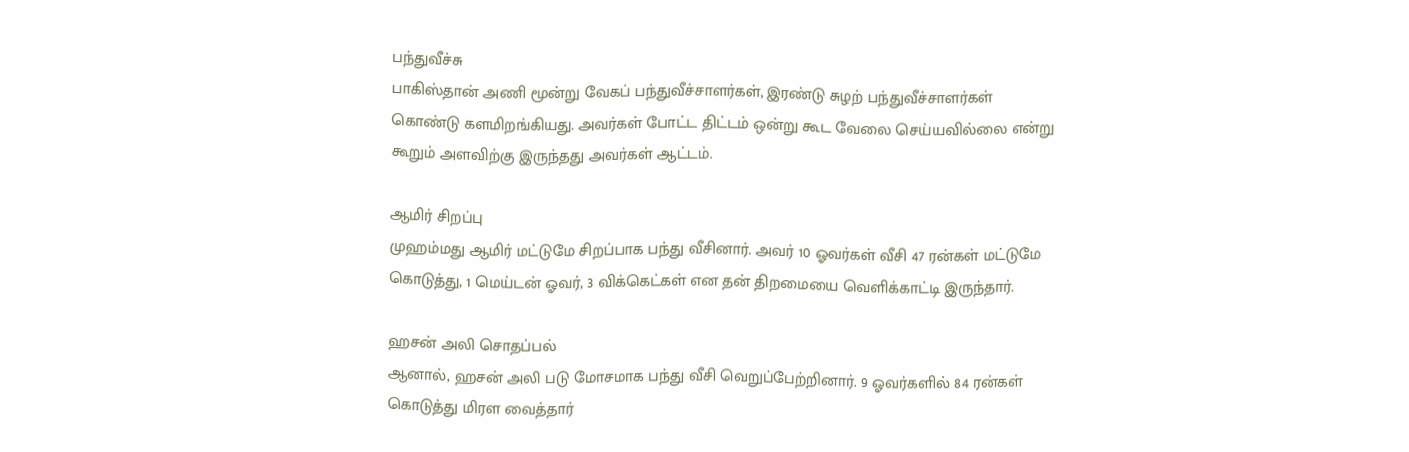பந்துவீச்சு
பாகிஸ்தான் அணி மூன்று வேகப் பந்துவீச்சாளர்கள், இரண்டு சுழற் பந்துவீச்சாளர்கள் கொண்டு களமிறங்கியது. அவர்கள் போட்ட திட்டம் ஒன்று கூட வேலை செய்யவில்லை என்று கூறும் அளவிற்கு இருந்தது அவர்கள் ஆட்டம்.

ஆமிர் சிறப்பு
முஹம்மது ஆமிர் மட்டுமே சிறப்பாக பந்து வீசினார். அவர் 10 ஓவர்கள் வீசி 47 ரன்கள் மட்டுமே கொடுத்து, 1 மெய்டன் ஓவர், 3 விக்கெட்கள் என தன் திறமையை வெளிக்காட்டி இருந்தார்.

ஹசன் அலி சொதப்பல்
ஆனால், ஹசன் அலி படு மோசமாக பந்து வீசி வெறுப்பேற்றினார். 9 ஓவர்களில் 84 ரன்கள் கொடுத்து மிரள வைத்தார்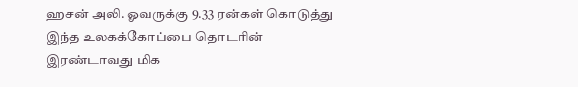ஹசன் அலி. ஓவருக்கு 9.33 ரன்கள் கொடுத்து இந்த உலகக்கோப்பை தொடரின் இரண்டாவது மிக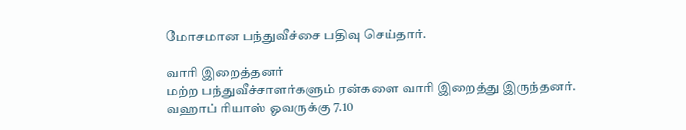மோசமான பந்துவீச்சை பதிவு செய்தார்.

வாரி இறைத்தனர்
மற்ற பந்துவீச்சாளர்களும் ரன்களை வாரி இறைத்து இருந்தனர். வஹாப் ரியாஸ் ஓவருக்கு 7.10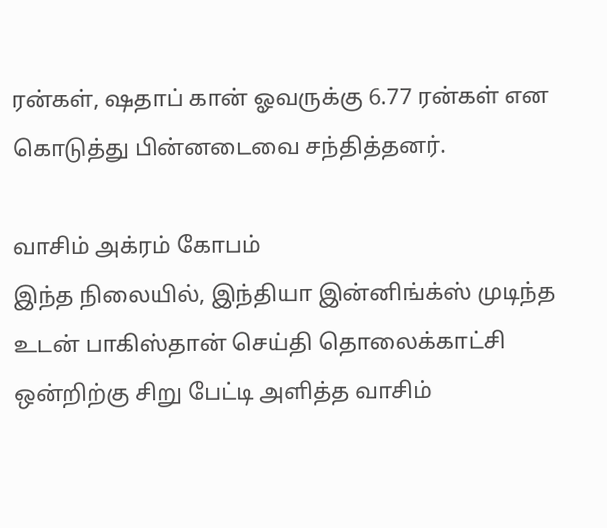ரன்கள், ஷதாப் கான் ஓவருக்கு 6.77 ரன்கள் என கொடுத்து பின்னடைவை சந்தித்தனர்.

வாசிம் அக்ரம் கோபம்
இந்த நிலையில், இந்தியா இன்னிங்க்ஸ் முடிந்த உடன் பாகிஸ்தான் செய்தி தொலைக்காட்சி ஒன்றிற்கு சிறு பேட்டி அளித்த வாசிம்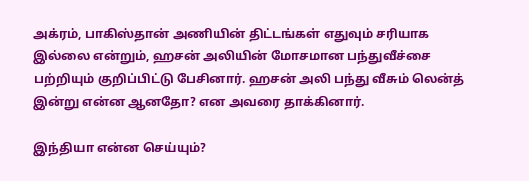அக்ரம், பாகிஸ்தான் அணியின் திட்டங்கள் எதுவும் சரியாக இல்லை என்றும், ஹசன் அலியின் மோசமான பந்துவீச்சை பற்றியும் குறிப்பிட்டு பேசினார். ஹசன் அலி பந்து வீசும் லென்த் இன்று என்ன ஆனதோ? என அவரை தாக்கினார்.

இந்தியா என்ன செய்யும்?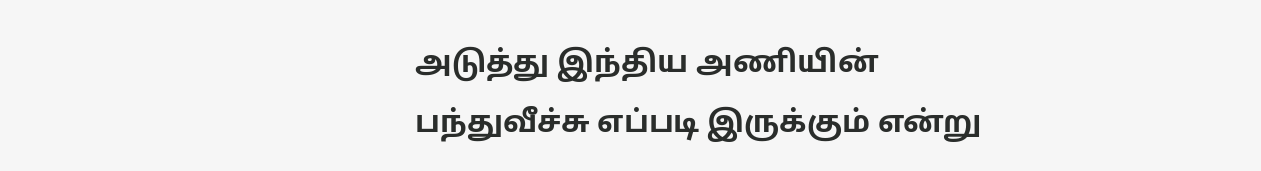அடுத்து இந்திய அணியின் பந்துவீச்சு எப்படி இருக்கும் என்று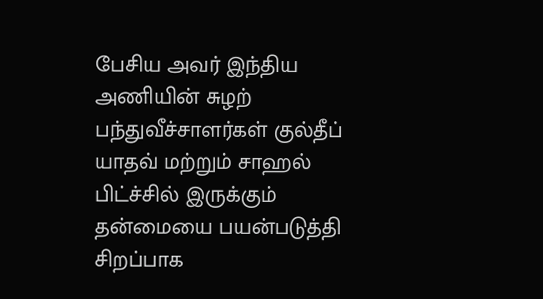பேசிய அவர் இந்திய அணியின் சுழற் பந்துவீச்சாளர்கள் குல்தீப் யாதவ் மற்றும் சாஹல் பிட்ச்சில் இருக்கும் தன்மையை பயன்படுத்தி சிறப்பாக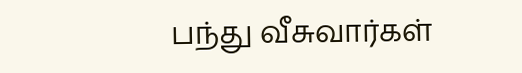பந்து வீசுவார்கள்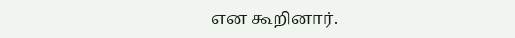என கூறினார்.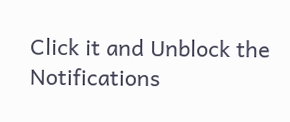Click it and Unblock the Notifications